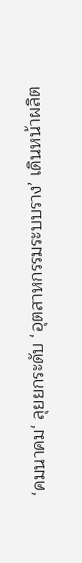‘คมนาคม‘ ลุยยกระดับ ‘อุตสาหกรรมระบบราง’ เดินหน้าผลิต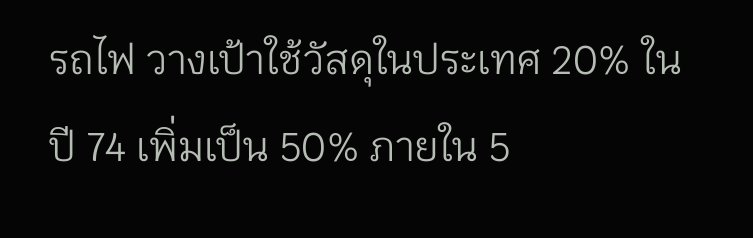รถไฟ วางเป้าใช้วัสดุในประเทศ 20% ในปี 74 เพิ่มเป็น 50% ภายใน 5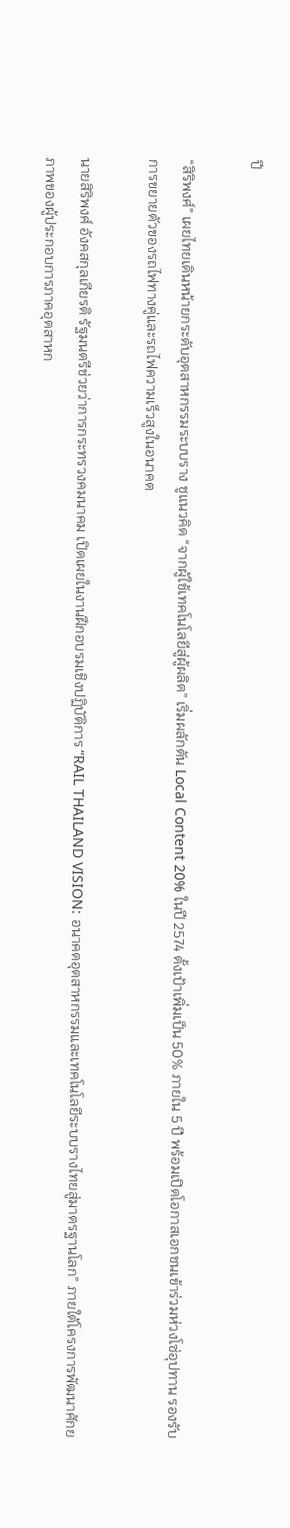ปี

“สิริพงศ์” เผยไทยเดินหน้ายกระดับอุตสาหกรรมระบบราง ชูแนวคิด “จากผู้ใช้เทคโนโลยีสู่ผู้ผลิต” เริ่มผลักดัน Local Content 20% ในปี 2574 ตั้งเป้าเพิ่มเป็น 50% ภายใน 5 ปี พร้อมเปิดโอกาสเอกชนเข้าร่วมห่วงโซ่อุปทาน รองรับการขยายตัวของรถไฟทางคู่และรถไฟความเร็วสูงในอนาคต

นายสิริพงศ์ อังคสกุลเกียรติ รัฐมนตรีช่วยว่าการกระทรวงคมนาคม เปิดเผยในงานฝึกอบรมเชิงปฏิบัติการ “RAIL THAILAND VISION: อนาคตอุตสาหกรรมและเทคโนโลยีระบบรางไทยสู่มาตรฐานโลก” ภายใต้โครงการพัฒนาศักยภาพของผู้ประกอบการภาคอุตสาหก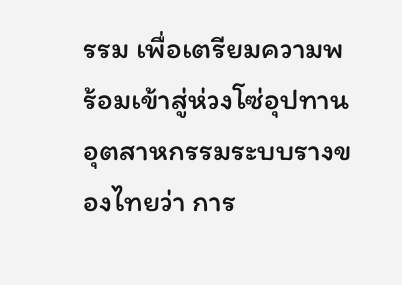รรม เพื่อเตรียมความพร้อมเข้าสู่ห่วงโซ่อุปทานอุตสาหกรรมระบบรางของไทยว่า การ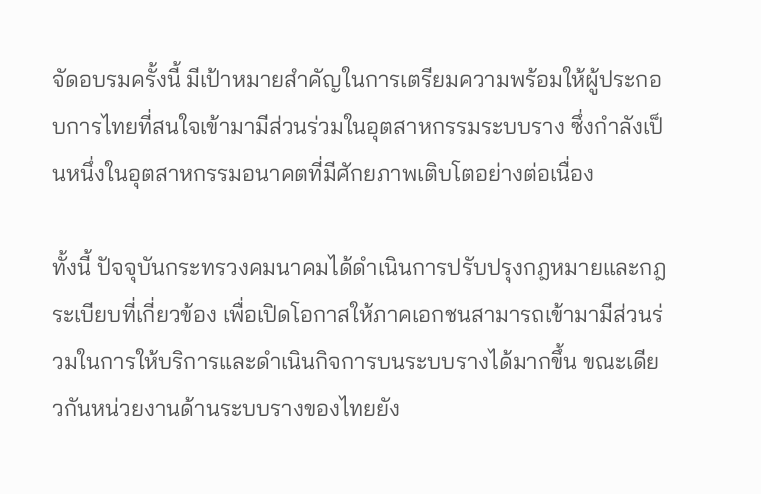จัดอบรมครั้งนี้ มีเป้าหมายสำคัญในการเตรียมความพร้อมให้ผู้ประกอบการไทยที่สนใจเข้ามามีส่วนร่วมในอุตสาหกรรมระบบราง ซึ่งกำลังเป็นหนึ่งในอุตสาหกรรมอนาคตที่มีศักยภาพเติบโตอย่างต่อเนื่อง

ทั้งนี้ ปัจจุบันกระทรวงคมนาคมได้ดำเนินการปรับปรุงกฎหมายและกฎระเบียบที่เกี่ยวข้อง เพื่อเปิดโอกาสให้ภาคเอกชนสามารถเข้ามามีส่วนร่วมในการให้บริการและดำเนินกิจการบนระบบรางได้มากขึ้น ขณะเดียวกันหน่วยงานด้านระบบรางของไทยยัง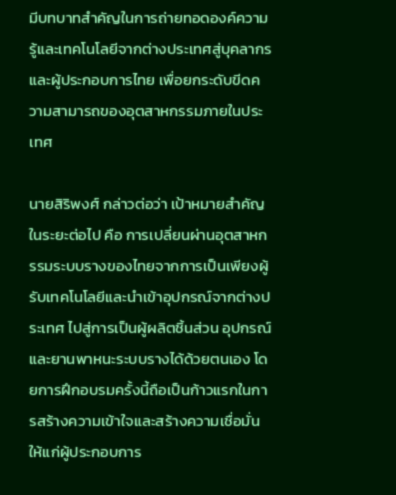มีบทบาทสำคัญในการถ่ายทอดองค์ความรู้และเทคโนโลยีจากต่างประเทศสู่บุคลากรและผู้ประกอบการไทย เพื่อยกระดับขีดความสามารถของอุตสาหกรรมภายในประเทศ

นายสิริพงศ์ กล่าวต่อว่า เป้าหมายสำคัญในระยะต่อไป คือ การเปลี่ยนผ่านอุตสาหกรรมระบบรางของไทยจากการเป็นเพียงผู้รับเทคโนโลยีและนำเข้าอุปกรณ์จากต่างประเทศ ไปสู่การเป็นผู้ผลิตชิ้นส่วน อุปกรณ์ และยานพาหนะระบบรางได้ด้วยตนเอง โดยการฝึกอบรมครั้งนี้ถือเป็นก้าวแรกในการสร้างความเข้าใจและสร้างความเชื่อมั่นให้แก่ผู้ประกอบการ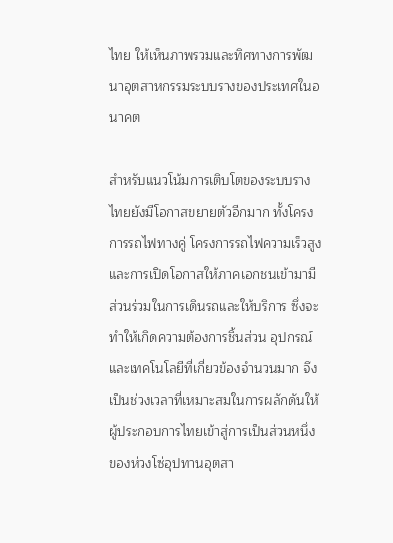ไทย ให้เห็นภาพรวมและทิศทางการพัฒนาอุตสาหกรรมระบบรางของประเทศในอนาคต

สำหรับแนวโน้มการเติบโตของระบบรางไทยยังมีโอกาสขยายตัวอีกมาก ทั้งโครงการรถไฟทางคู่ โครงการรถไฟความเร็วสูง และการเปิดโอกาสให้ภาคเอกชนเข้ามามีส่วนร่วมในการเดินรถและให้บริการ ซึ่งจะทำให้เกิดความต้องการชิ้นส่วน อุปกรณ์ และเทคโนโลยีที่เกี่ยวข้องจำนวนมาก จึงเป็นช่วงเวลาที่เหมาะสมในการผลักดันให้ผู้ประกอบการไทยเข้าสู่การเป็นส่วนหนึ่งของห่วงโซ่อุปทานอุตสา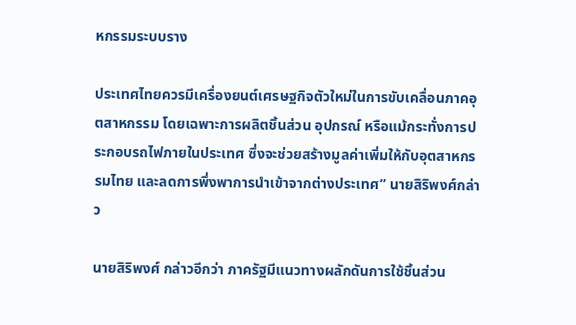หกรรมระบบราง

ประเทศไทยควรมีเครื่องยนต์เศรษฐกิจตัวใหม่ในการขับเคลื่อนภาคอุตสาหกรรม โดยเฉพาะการผลิตชิ้นส่วน อุปกรณ์ หรือแม้กระทั่งการประกอบรถไฟภายในประเทศ ซึ่งจะช่วยสร้างมูลค่าเพิ่มให้กับอุตสาหกรรมไทย และลดการพึ่งพาการนำเข้าจากต่างประเทศ” นายสิริพงศ์กล่าว

นายสิริพงศ์ กล่าวอีกว่า ภาครัฐมีแนวทางผลักดันการใช้ชิ้นส่วน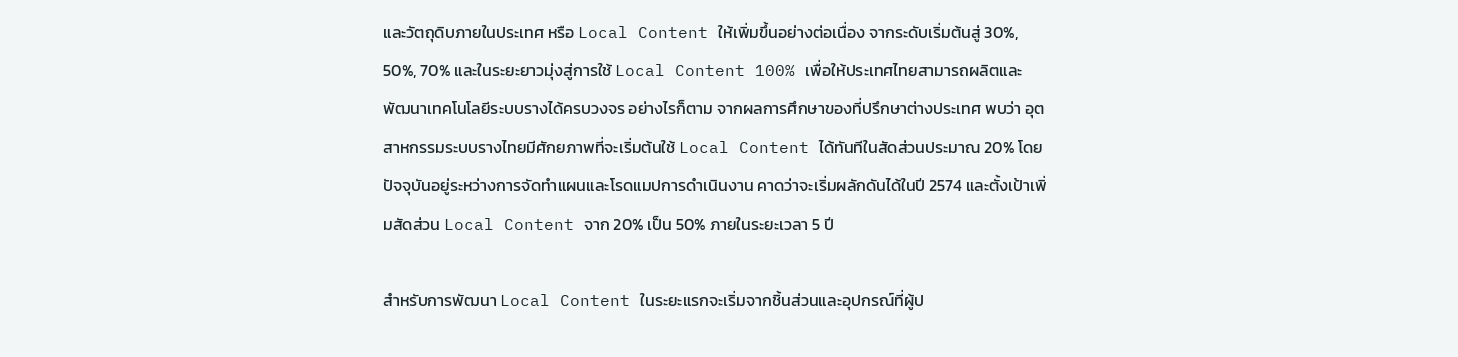และวัตถุดิบภายในประเทศ หรือ Local Content ให้เพิ่มขึ้นอย่างต่อเนื่อง จากระดับเริ่มต้นสู่ 30%, 50%, 70% และในระยะยาวมุ่งสู่การใช้ Local Content 100% เพื่อให้ประเทศไทยสามารถผลิตและพัฒนาเทคโนโลยีระบบรางได้ครบวงจร อย่างไรก็ตาม จากผลการศึกษาของที่ปรึกษาต่างประเทศ พบว่า อุตสาหกรรมระบบรางไทยมีศักยภาพที่จะเริ่มต้นใช้ Local Content ได้ทันทีในสัดส่วนประมาณ 20% โดยปัจจุบันอยู่ระหว่างการจัดทำแผนและโรดแมปการดำเนินงาน คาดว่าจะเริ่มผลักดันได้ในปี 2574 และตั้งเป้าเพิ่มสัดส่วน Local Content จาก 20% เป็น 50% ภายในระยะเวลา 5 ปี

สำหรับการพัฒนา Local Content ในระยะแรกจะเริ่มจากชิ้นส่วนและอุปกรณ์ที่ผู้ป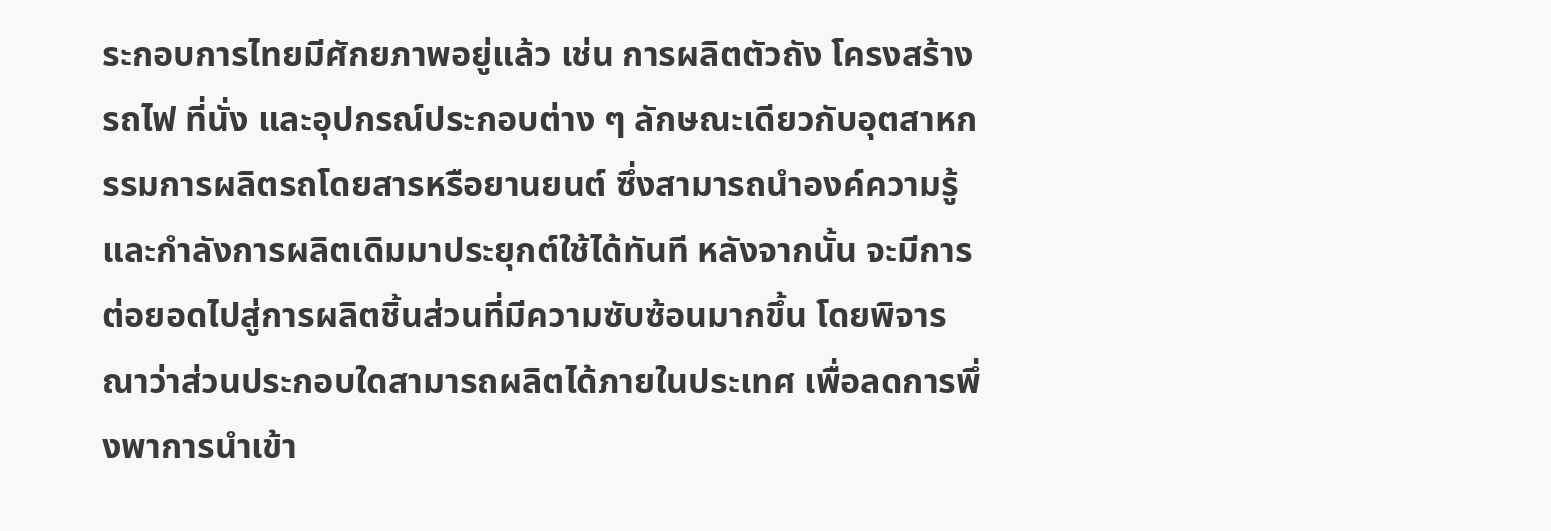ระกอบการไทยมีศักยภาพอยู่แล้ว เช่น การผลิตตัวถัง โครงสร้างรถไฟ ที่นั่ง และอุปกรณ์ประกอบต่าง ๆ ลักษณะเดียวกับอุตสาหกรรมการผลิตรถโดยสารหรือยานยนต์ ซึ่งสามารถนำองค์ความรู้และกำลังการผลิตเดิมมาประยุกต์ใช้ได้ทันที หลังจากนั้น จะมีการต่อยอดไปสู่การผลิตชิ้นส่วนที่มีความซับซ้อนมากขึ้น โดยพิจารณาว่าส่วนประกอบใดสามารถผลิตได้ภายในประเทศ เพื่อลดการพึ่งพาการนำเข้า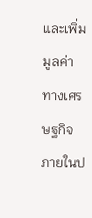และเพิ่มมูลค่าทางเศรษฐกิจภายในป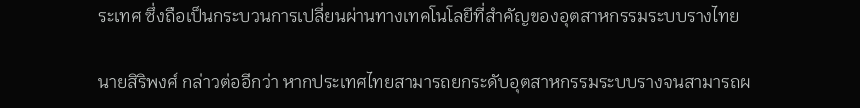ระเทศ ซึ่งถือเป็นกระบวนการเปลี่ยนผ่านทางเทคโนโลยีที่สำคัญของอุตสาหกรรมระบบรางไทย

นายสิริพงศ์ กล่าวต่ออีกว่า หากประเทศไทยสามารถยกระดับอุตสาหกรรมระบบรางจนสามารถผ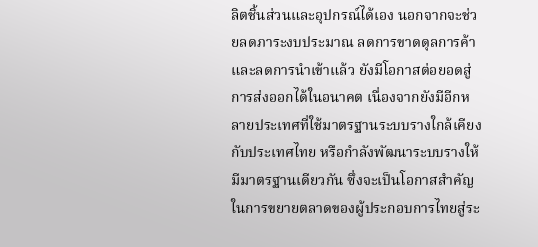ลิตชิ้นส่วนและอุปกรณ์ได้เอง นอกจากจะช่วยลดภาระงบประมาณ ลดการขาดดุลการค้า และลดการนำเข้าแล้ว ยังมีโอกาสต่อยอดสู่การส่งออกได้ในอนาคต เนื่องจากยังมีอีกหลายประเทศที่ใช้มาตรฐานระบบรางใกล้เคียงกับประเทศไทย หรือกำลังพัฒนาระบบรางให้มีมาตรฐานเดียวกัน ซึ่งจะเป็นโอกาสสำคัญในการขยายตลาดของผู้ประกอบการไทยสู่ระ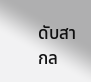ดับสากล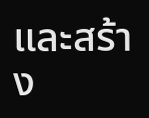และสร้าง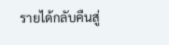รายได้กลับคืนสู่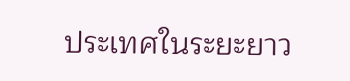ประเทศในระยะยาว